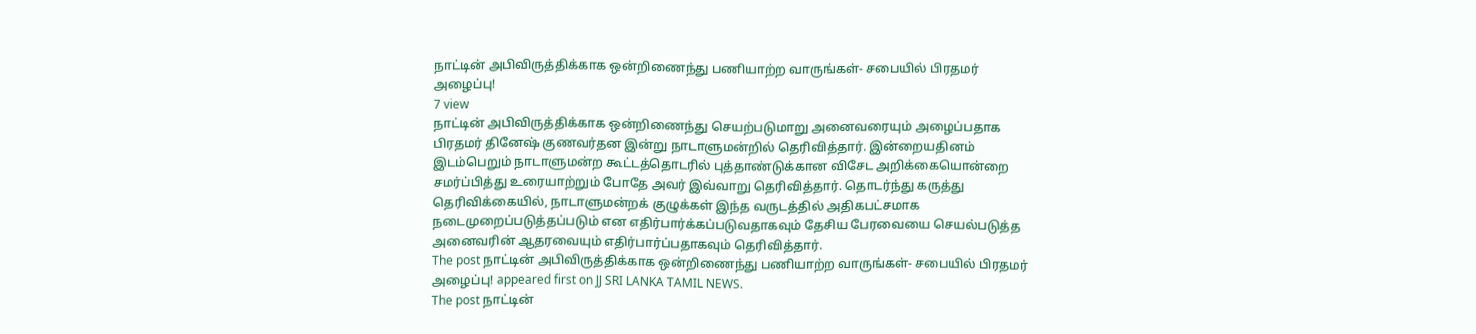நாட்டின் அபிவிருத்திக்காக ஒன்றிணைந்து பணியாற்ற வாருங்கள்- சபையில் பிரதமர் அழைப்பு!
7 view
நாட்டின் அபிவிருத்திக்காக ஒன்றிணைந்து செயற்படுமாறு அனைவரையும் அழைப்பதாக பிரதமர் தினேஷ் குணவர்தன இன்று நாடாளுமன்றில் தெரிவித்தார். இன்றையதினம் இடம்பெறும் நாடாளுமன்ற கூட்டத்தொடரில் புத்தாண்டுக்கான விசேட அறிக்கையொன்றை சமர்ப்பித்து உரையாற்றும் போதே அவர் இவ்வாறு தெரிவித்தார். தொடர்ந்து கருத்து தெரிவிக்கையில், நாடாளுமன்றக் குழுக்கள் இந்த வருடத்தில் அதிகபட்சமாக நடைமுறைப்படுத்தப்படும் என எதிர்பார்க்கப்படுவதாகவும் தேசிய பேரவையை செயல்படுத்த அனைவரின் ஆதரவையும் எதிர்பார்ப்பதாகவும் தெரிவித்தார்.
The post நாட்டின் அபிவிருத்திக்காக ஒன்றிணைந்து பணியாற்ற வாருங்கள்- சபையில் பிரதமர் அழைப்பு! appeared first on JJ SRI LANKA TAMIL NEWS.
The post நாட்டின்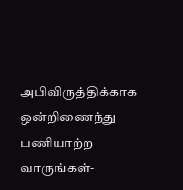அபிவிருத்திக்காக ஒன்றிணைந்து பணியாற்ற வாருங்கள்-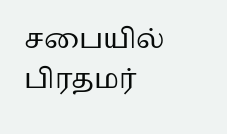சபையில் பிரதமர்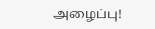அழைப்பு!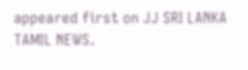appeared first on JJ SRI LANKA TAMIL NEWS.